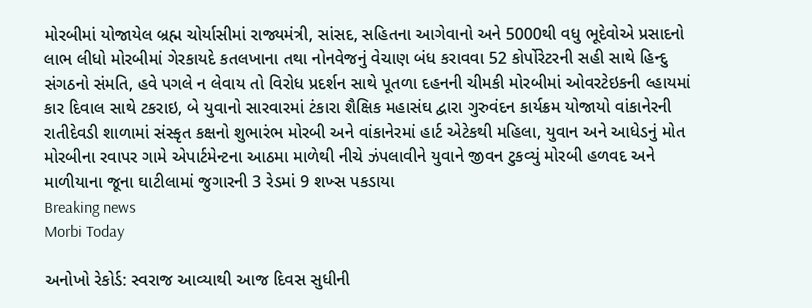મોરબીમાં યોજાયેલ બ્રહ્મ ચોર્યાસીમાં રાજ્યમંત્રી, સાંસદ, સહિતના આગેવાનો અને 5000થી વધુ ભૂદેવોએ પ્રસાદનો લાભ લીધો મોરબીમાં ગેરકાયદે કતલખાના તથા નોનવેજનું વેચાણ બંધ કરાવવા 52 કોર્પોરેટરની સહી સાથે હિન્દુ સંગઠનો સંમતિ, હવે પગલે ન લેવાય તો વિરોધ પ્રદર્શન સાથે પૂતળા દહનની ચીમકી મોરબીમાં ઓવરટેઇકની લ્હાયમાં કાર દિવાલ સાથે ટકરાઇ, બે યુવાનો સારવારમાં ટંકારા શૈક્ષિક મહાસંઘ દ્વારા ગુરુવંદન કાર્યક્રમ યોજાયો વાંકાનેરની રાતીદેવડી શાળામાં સંસ્કૃત કક્ષનો શુભારંભ મોરબી અને વાંકાનેરમાં હાર્ટ એટેકથી મહિલા, યુવાન અને આધેડનું મોત મોરબીના રવાપર ગામે એપાર્ટમેન્ટના આઠમા માળેથી નીચે ઝંપલાવીને યુવાને જીવન ટુકવ્યું મોરબી હળવદ અને માળીયાના જૂના ઘાટીલામાં જુગારની 3 રેડમાં 9 શખ્સ પકડાયા
Breaking news
Morbi Today

અનોખો રેકોર્ડ: સ્વરાજ આવ્યાથી આજ દિવસ સુધીની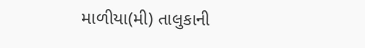માળીયા(મી) તાલુકાની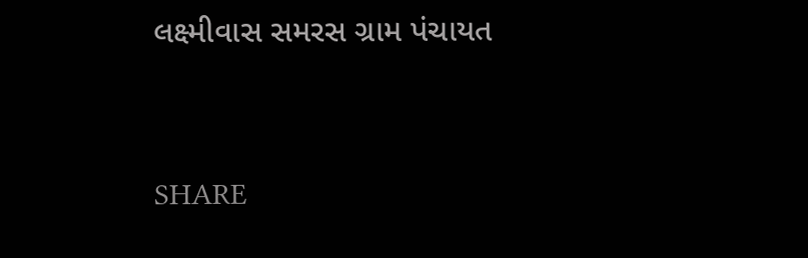લક્ષ્મીવાસ સમરસ ગ્રામ પંચાયત


SHARE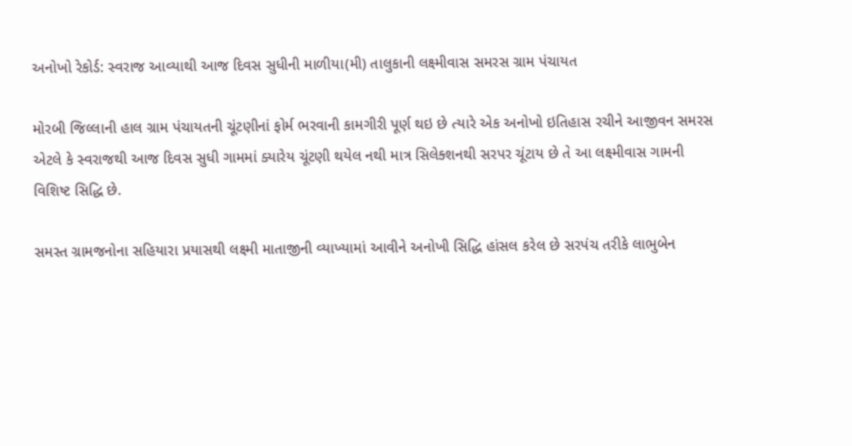અનોખો રેકોર્ડ: સ્વરાજ આવ્યાથી આજ દિવસ સુધીની માળીયા(મી) તાલુકાની લક્ષ્મીવાસ સમરસ ગ્રામ પંચાયત

મોરબી જિલ્લાની હાલ ગ્રામ પંચાયતની ચૂંટણીનાં ફોર્મ ભરવાની કામગીરી પૂર્ણ થઇ છે ત્યારે એક અનોખો ઇતિહાસ રચીને આજીવન સમરસ એટલે કે સ્વરાજથી આજ દિવસ સુધી ગામમાં ક્યારેય ચૂંટણી થયેલ નથી માત્ર સિલેક્શનથી સરપર ચૂંટાય છે તે આ લક્ષ્મીવાસ ગામની વિશિષ્ટ સિદ્ધિ છે.

સમસ્ત ગ્રામજનોના સહિયારા પ્રયાસથી લક્ષ્મી માતાજીની વ્યાખ્યામાં આવીને અનોખી સિદ્ધિ હાંસલ કરેલ છે સરપંચ તરીકે લાભુબેન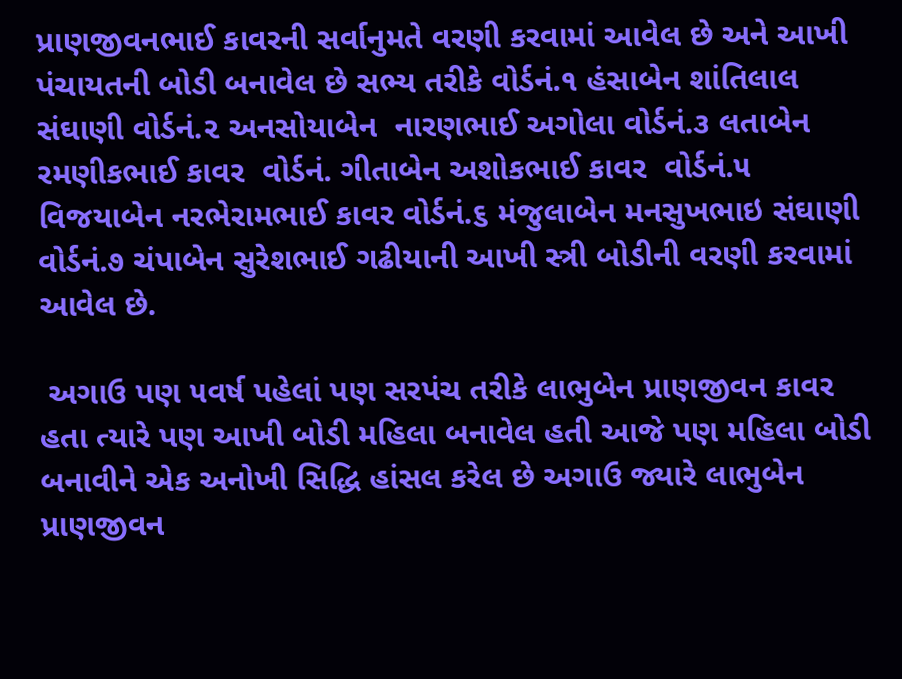પ્રાણજીવનભાઈ કાવરની સર્વાનુમતે વરણી કરવામાં આવેલ છે અને આખી પંચાયતની બોડી બનાવેલ છે સભ્ય તરીકે વોર્ડનં.૧ હંસાબેન શાંતિલાલ સંઘાણી વોર્ડનં.૨ અનસોયાબેન  નારણભાઈ અગોલા વોર્ડનં.૩ લતાબેન રમણીકભાઈ કાવર  વોર્ડનં. ગીતાબેન અશોકભાઈ કાવર  વોર્ડનં.૫ વિજયાબેન નરભેરામભાઈ કાવર વોર્ડનં.૬ મંજુલાબેન મનસુખભાઇ સંઘાણી વોર્ડનં.૭ ચંપાબેન સુરેશભાઈ ગઢીયાની આખી સ્ત્રી બોડીની વરણી કરવામાં આવેલ છે.

 અગાઉ પણ ૫વર્ષ પહેલાં પણ સરપંચ તરીકે લાભુબેન પ્રાણજીવન કાવર હતા ત્યારે પણ આખી બોડી મહિલા બનાવેલ હતી આજે પણ મહિલા બોડી બનાવીને એક અનોખી સિદ્ધિ હાંસલ કરેલ છે અગાઉ જ્યારે લાભુબેન પ્રાણજીવન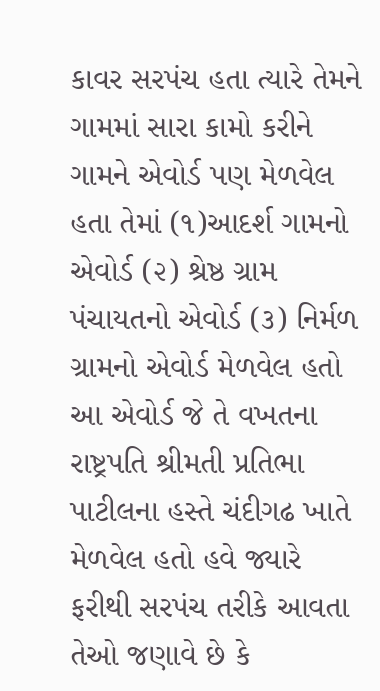કાવર સરપંચ હતા ત્યારે તેમને ગામમાં સારા કામો કરીને ગામને એવોર્ડ પણ મેળવેલ હતા તેમાં (૧)આદર્શ ગામનો એવોર્ડ (૨) શ્રેષ્ઠ ગ્રામ પંચાયતનો એવોર્ડ (૩) નિર્મળ ગ્રામનો એવોર્ડ મેળવેલ હતો આ એવોર્ડ જે તે વખતના રાષ્ટ્રપતિ શ્રીમતી પ્રતિભા પાટીલના હસ્તે ચંદીગઢ ખાતે મેળવેલ હતો હવે જ્યારે ફરીથી સરપંચ તરીકે આવતા તેઓ જણાવે છે કે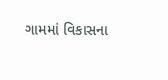ગામમાં વિકાસના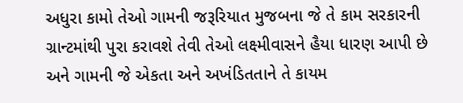અધુરા કામો તેઓ ગામની જરૂરિયાત મુજબના જે તે કામ સરકારની ગ્રાન્ટમાંથી પુરા કરાવશે તેવી તેઓ લક્ષ્મીવાસને હૈયા ધારણ આપી છે અને ગામની જે એકતા અને અખંડિતતાને તે કાયમ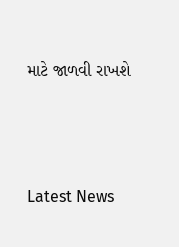માટે જાળવી રાખશે






Latest News